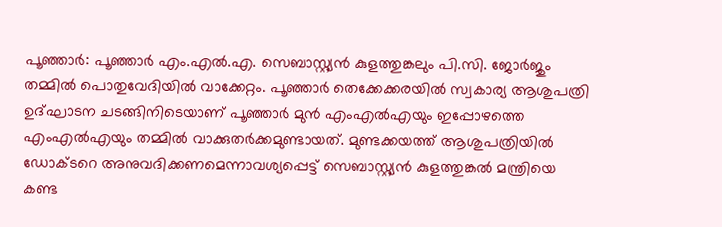പൂഞ്ഞാർ: പൂഞ്ഞാർ എം.എൽ.എ. സെബാസ്റ്റ്യൻ കുളത്തുങ്കലും പി.സി. ജോർജും തമ്മിൽ പൊതുവേദിയിൽ വാക്കേറ്റം. പൂഞ്ഞാർ തെക്കേക്കരയിൽ സ്വകാര്യ ആശുപത്രി ഉദ്ഘാടന ചടങ്ങിനിടെയാണ് പൂഞ്ഞാർ മുൻ എംഎൽഎയും ഇപ്പോഴത്തെ എംഎൽഎയും തമ്മിൽ വാക്കുതർക്കമുണ്ടായത്. മുണ്ടക്കയത്ത് ആശുപത്രിയിൽ ഡോക്ടറെ അനുവദിക്കണമെന്നാവശ്യപ്പെട്ട് സെബാസ്റ്റ്യൻ കുളത്തുങ്കൽ മന്ത്രിയെ കണ്ട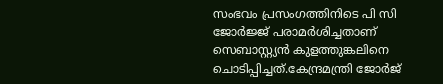സംഭവം പ്രസംഗത്തിനിടെ പി സി ജോർജ്ജ് പരാമർശിച്ചതാണ് സെബാസ്റ്റ്യൻ കുളത്തുങ്കലിനെ ചൊടിപ്പിച്ചത്.കേന്ദ്രമന്ത്രി ജോർജ്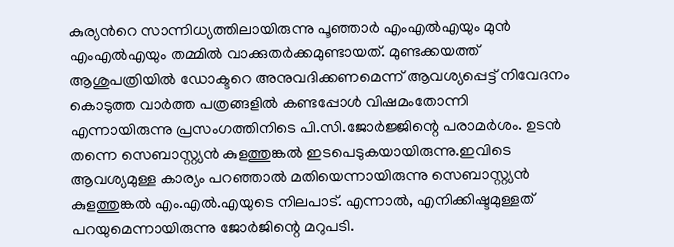കുര്യൻറെ സാന്നിധ്യത്തിലായിരുന്നു പൂഞ്ഞാർ എംഎൽഎയും മുൻ എംഎൽഎയും തമ്മിൽ വാക്കുതർക്കമുണ്ടായത്. മുണ്ടക്കയത്ത് ആശുപത്രിയിൽ ഡോക്ടറെ അനുവദിക്കണമെന്ന് ആവശ്യപ്പെട്ട് നിവേദനം കൊടുത്ത വാർത്ത പത്രങ്ങളിൽ കണ്ടപ്പോൾ വിഷമംതോന്നി എന്നായിരുന്നു പ്രസംഗത്തിനിടെ പി.സി.ജോർജ്ജിന്റെ പരാമർശം. ഉടൻ തന്നെ സെബാസ്റ്റ്യൻ കുളത്തുങ്കൽ ഇടപെടുകയായിരുന്നു.ഇവിടെ ആവശ്യമുള്ള കാര്യം പറഞ്ഞാൽ മതിയെന്നായിരുന്നു സെബാസ്റ്റ്യൻ കുളത്തുങ്കൽ എം.എൽ.എയുടെ നിലപാട്. എന്നാൽ, എനിക്കിഷ്ടമുള്ളത് പറയുമെന്നായിരുന്നു ജോർജിന്റെ മറുപടി.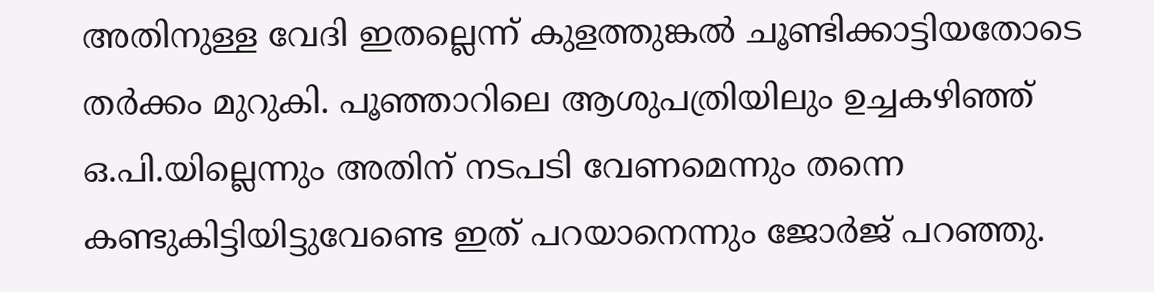അതിനുള്ള വേദി ഇതല്ലെന്ന് കുളത്തുങ്കൽ ചൂണ്ടിക്കാട്ടിയതോടെ തർക്കം മുറുകി. പൂഞ്ഞാറിലെ ആശുപത്രിയിലും ഉച്ചകഴിഞ്ഞ് ഒ.പി.യില്ലെന്നും അതിന് നടപടി വേണമെന്നും തന്നെ കണ്ടുകിട്ടിയിട്ടുവേണ്ടെ ഇത് പറയാനെന്നും ജോർജ് പറഞ്ഞു.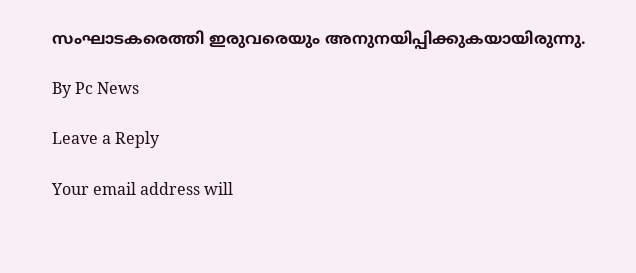സംഘാടകരെത്തി ഇരുവരെയും അനുനയിപ്പിക്കുകയായിരുന്നു.

By Pc News

Leave a Reply

Your email address will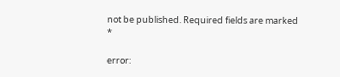not be published. Required fields are marked *

error: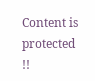Content is protected !!